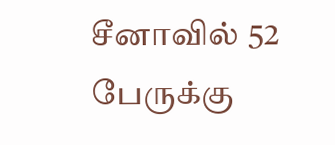சீனாவில் 52 பேருக்கு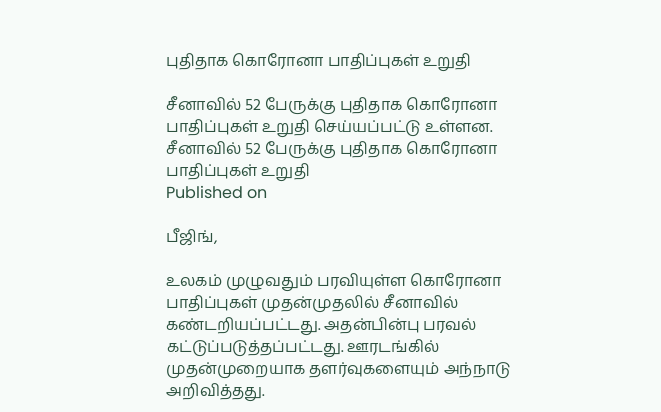புதிதாக கொரோனா பாதிப்புகள் உறுதி

சீனாவில் 52 பேருக்கு புதிதாக கொரோனா பாதிப்புகள் உறுதி செய்யப்பட்டு உள்ளன.
சீனாவில் 52 பேருக்கு புதிதாக கொரோனா பாதிப்புகள் உறுதி
Published on

பீஜிங்,

உலகம் முழுவதும் பரவியுள்ள கொரோனா பாதிப்புகள் முதன்முதலில் சீனாவில் கண்டறியப்பட்டது. அதன்பின்பு பரவல் கட்டுப்படுத்தப்பட்டது. ஊரடங்கில் முதன்முறையாக தளர்வுகளையும் அந்நாடு அறிவித்தது.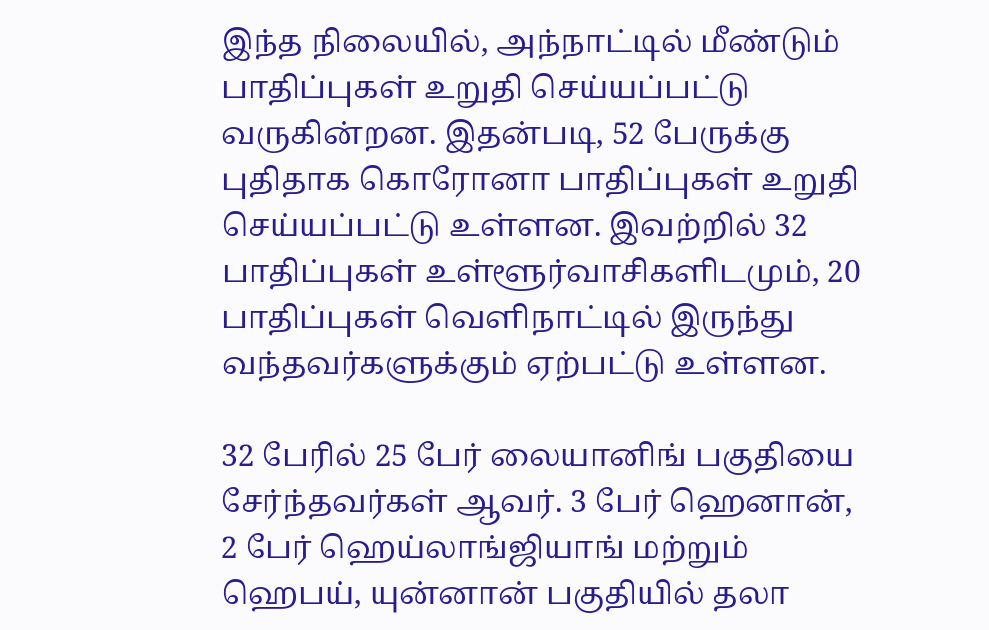இந்த நிலையில், அந்நாட்டில் மீண்டும் பாதிப்புகள் உறுதி செய்யப்பட்டு வருகின்றன. இதன்படி, 52 பேருக்கு புதிதாக கொரோனா பாதிப்புகள் உறுதி செய்யப்பட்டு உள்ளன. இவற்றில் 32 பாதிப்புகள் உள்ளூர்வாசிகளிடமும், 20 பாதிப்புகள் வெளிநாட்டில் இருந்து வந்தவர்களுக்கும் ஏற்பட்டு உள்ளன.

32 பேரில் 25 பேர் லையானிங் பகுதியை சேர்ந்தவர்கள் ஆவர். 3 பேர் ஹெனான், 2 பேர் ஹெய்லாங்ஜியாங் மற்றும் ஹெபய், யுன்னான் பகுதியில் தலா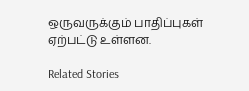ஒருவருக்கும் பாதிப்புகள் ஏற்பட்டு உள்ளன.

Related Stories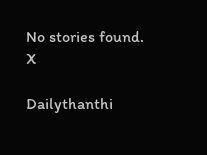No stories found.
X

Dailythanthi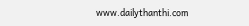www.dailythanthi.com